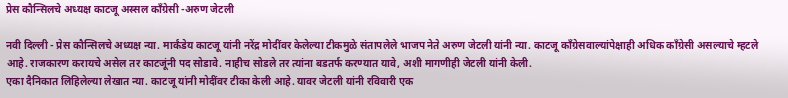प्रेस कौन्सिलचे अध्यक्ष काटजू अस्सल काँग्रेसी -अरुण जेटली

नवी दिल्ली - प्रेस कौन्सिलचे अध्यक्ष न्या. मार्कंडेय काटजू यांनी नरेंद्र मोदींवर केलेल्या टीकमुळे संतापलेले भाजप नेते अरुण जेटली यांनी न्या. काटजू काँग्रेसवाल्यांपेक्षाही अधिक काँग्रेसी असल्याचे म्हटले आहे. राजकारण करायचे असेल तर काटजूंनी पद सोडावे. नाहीच सोडले तर त्यांना बडतर्फ करण्यात यावे, अशी मागणीही जेटली यांनी केली.
एका दैनिकात लिहिलेल्या लेखात न्या. काटजू यांनी मोदींवर टीका केली आहे. यावर जेटली यांनी रविवारी एक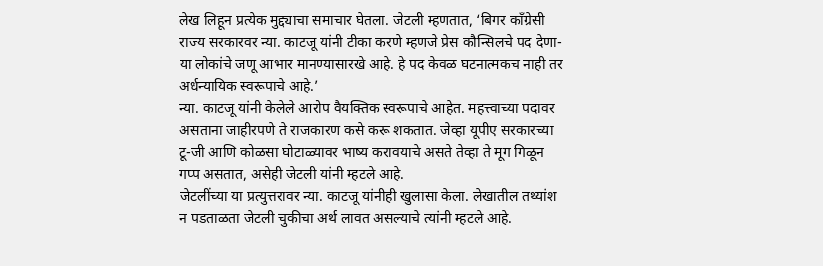लेख लिहून प्रत्येक मुद्द्याचा समाचार घेतला. जेटली म्हणतात, ‘बिगर काँग्रेसी राज्य सरकारवर न्या. काटजू यांनी टीका करणे म्हणजे प्रेस कौन्सिलचे पद देणा-या लोकांचे जणू आभार मानण्यासारखे आहे. हे पद केवळ घटनात्मकच नाही तर अर्धन्यायिक स्वरूपाचे आहे.’
न्या. काटजू यांनी केलेले आरोप वैयक्तिक स्वरूपाचे आहेत. महत्त्वाच्या पदावर असताना जाहीरपणे ते राजकारण कसे करू शकतात. जेव्हा यूपीए सरकारच्या टू-जी आणि कोळसा घोटाळ्यावर भाष्य करावयाचे असते तेव्हा ते मूग गिळून गप्प असतात, असेही जेटली यांनी म्हटले आहे.
जेटलींच्या या प्रत्युत्तरावर न्या. काटजू यांनीही खुलासा केला. लेखातील तथ्यांश न पडताळता जेटली चुकीचा अर्थ लावत असल्याचे त्यांनी म्हटले आहे.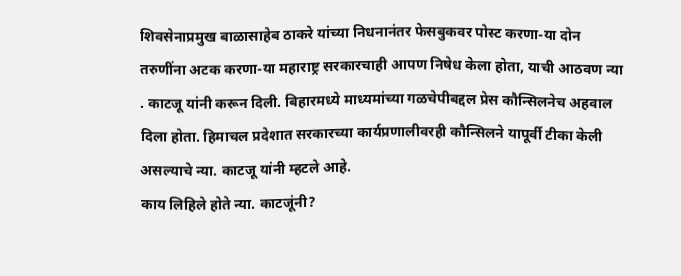शिवसेनाप्रमुख बाळासाहेब ठाकरे यांच्या निधनानंतर फेसबुकवर पोस्ट करणा-या दोन तरुणींना अटक करणा-या महाराष्ट्र सरकारचाही आपण निषेध केला होता, याची आठवण न्या . काटजू यांनी करून दिली. बिहारमध्ये माध्यमांच्या गळचेपीबद्दल प्रेस कौन्सिलनेच अहवाल दिला होता. हिमाचल प्रदेशात सरकारच्या कार्यप्रणालीवरही कौन्सिलने यापूर्वी टीका केली असल्याचे न्या. काटजू यांनी म्हटले आहे.
काय लिहिले होते न्या. काटजूंनी?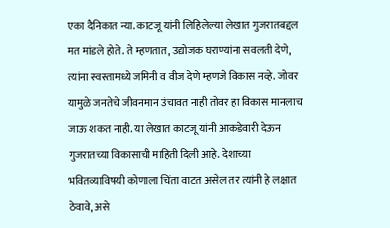एका दैनिकात न्या. काटजू यांनी लिहिलेल्या लेखात गुजरातबद्दल मत मांडले होते. ते म्हणतात, उद्योजक घराण्यांना सवलती देणे, त्यांना स्वस्तामध्ये जमिनी व वीज देणे म्हणजे विकास नव्हे. जोवर यामुळे जनतेचे जीवनमान उंचावत नाही तोवर हा विकास मानलाच जाऊ शकत नाही. या लेखात काटजू यांनी आकडेवारी देऊन गुजरातच्या विकासाची माहिती दिली आहे. देशाच्या भवितव्याविषयी कोणाला चिंता वाटत असेल तर त्यांनी हे लक्षात ठेवावे, असे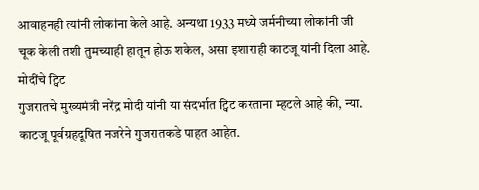आवाहनही त्यांनी लोकांना केले आहे. अन्यथा 1933 मध्ये जर्मनीच्या लोकांनी जी चूक केली तशी तुमच्याही हातून होऊ शकेल, असा इशाराही काटजू यांनी दिला आहे.
मोदींचे ट्विट
गुजरातचे मुख्यमंत्री नरेंद्र मोदी यांनी या संदर्भात ट्विट करताना म्हटले आहे की, न्या. काटजू पूर्वग्रहदूषित नजरेने गुजरातकडे पाहत आहेत.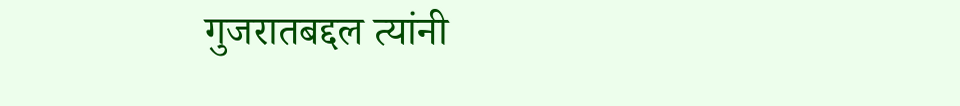गुजरातबद्दल त्यांनी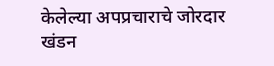केलेल्या अपप्रचाराचे जोरदार खंडन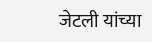जेटली यांच्या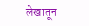लेखातून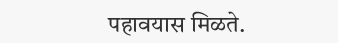पहावयास मिळते.